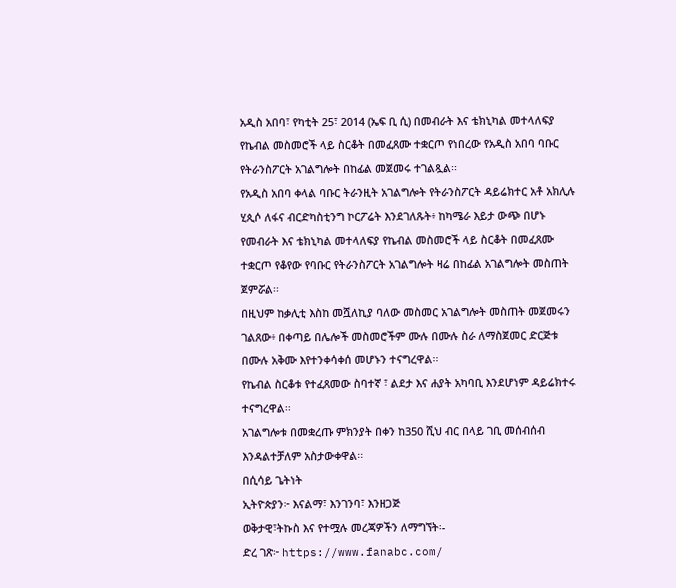አዲስ አበባ፣ የካቲት 25፣ 2014 (ኤፍ ቢ ሲ) በመብራት እና ቴክኒካል መተላለፍያ የኬብል መስመሮች ላይ ስርቆት በመፈጸሙ ተቋርጦ የነበረው የአዲስ አበባ ባቡር የትራንስፖርት አገልግሎት በከፊል መጀመሩ ተገልጿል፡፡
የአዲስ አበባ ቀላል ባቡር ትራንዚት አገልግሎት የትራንስፖርት ዳይሬክተር አቶ አክሊሉ ሂጲሶ ለፋና ብርድካስቲንግ ኮርፖሬት እንደገለጹት፥ ከካሜራ እይታ ውጭ በሆኑ የመብራት እና ቴክኒካል መተላለፍያ የኬብል መስመሮች ላይ ስርቆት በመፈጸሙ ተቋርጦ የቆየው የባቡር የትራንስፖርት አገልግሎት ዛሬ በከፊል አገልግሎት መስጠት ጀምሯል፡፡
በዚህም ከቃሊቲ እስከ መሿለኪያ ባለው መስመር አገልግሎት መስጠት መጀመሩን ገልጸው፥ በቀጣይ በሌሎች መስመሮችም ሙሉ በሙሉ ስራ ለማስጀመር ድርጅቱ በሙሉ አቅሙ እየተንቀሳቀሰ መሆኑን ተናግረዋል፡፡
የኬብል ስርቆቱ የተፈጸመው ስባተኛ ፣ ልደታ እና ሐያት አካባቢ እንደሆነም ዳይሬክተሩ ተናግረዋል፡፡
አገልግሎቱ በመቋረጡ ምክንያት በቀን ከ350 ሺህ ብር በላይ ገቢ መሰብሰብ እንዳልተቻለም አስታውቀዋል፡፡
በሲሳይ ጌትነት
ኢትዮጵያን፦ እናልማ፣ እንገንባ፣ እንዘጋጅ
ወቅታዊ፣ትኩስ እና የተሟሉ መረጃዎችን ለማግኘት፡-
ድረ ገጽ፦ https://www.fanabc.com/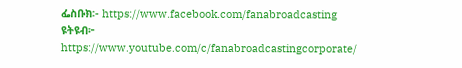ፌስቡክ፡- https://www.facebook.com/fanabroadcasting
ዩትዩብ፦ https://www.youtube.com/c/fanabroadcastingcorporate/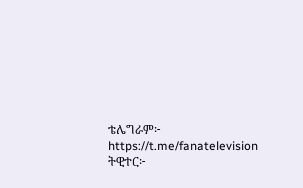ቴሌግራም፦ https://t.me/fanatelevision
ትዊተር፦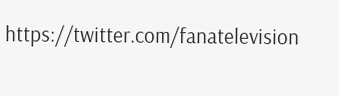https://twitter.com/fanatelevision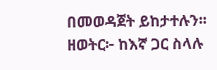በመወዳጀት ይከታተሉን፡፡
ዘወትር፦ ከእኛ ጋር ስላሉ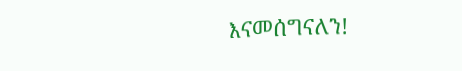እናመሰግናለን!